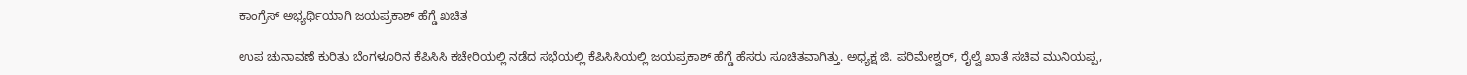ಕಾಂಗ್ರೆಸ್ ಅಭ್ಯರ್ಥಿಯಾಗಿ ಜಯಪ್ರಕಾಶ್ ಹೆಗ್ಡೆ ಖಚಿತ

ಉಪ ಚುನಾವಣೆ ಕುರಿತು ಬೆಂಗಳೂರಿನ ಕೆಪಿಸಿಸಿ ಕಚೇರಿಯಲ್ಲಿ ನಡೆದ ಸಭೆಯಲ್ಲಿ ಕೆಪಿಸಿಸಿಯಲ್ಲಿ ಜಯಪ್ರಕಾಶ್ ಹೆಗ್ಡೆ ಹೆಸರು ಸೂಚಿತವಾಗಿತ್ತು. ಅಧ್ಯಕ್ಷ ಜಿ. ಪರಿಮೇಶ್ವರ್, ರೈಲ್ವೆ ಖಾತೆ ಸಚಿವ ಮುನಿಯಪ್ಪ,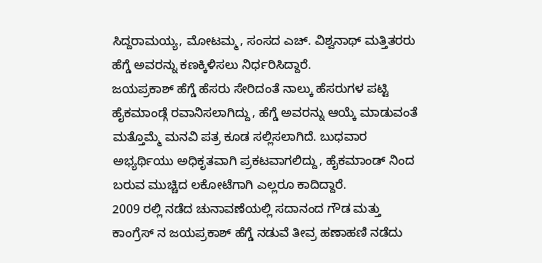ಸಿದ್ದರಾಮಯ್ಯ, ಮೋಟಮ್ಮ, ಸಂಸದ ಎಚ್. ವಿಶ್ವನಾಥ್ ಮತ್ತಿತರರು ಹೆಗ್ಡೆ ಅವರನ್ನು ಕಣಕ್ಕಿಳಿಸಲು ನಿರ್ಧರಿಸಿದ್ದಾರೆ.
ಜಯಪ್ರಕಾಶ್ ಹೆಗ್ಡೆ ಹೆಸರು ಸೇರಿದಂತೆ ನಾಲ್ಕು ಹೆಸರುಗಳ ಪಟ್ಟಿ ಹೈಕಮಾಂಡ್ಗೆ ರವಾನಿಸಲಾಗಿದ್ದು, ಹೆಗ್ಡೆ ಅವರನ್ನು ಆಯ್ಕೆ ಮಾಡುವಂತೆ ಮತ್ತೊಮ್ಮೆ ಮನವಿ ಪತ್ರ ಕೂಡ ಸಲ್ಲಿಸಲಾಗಿದೆ. ಬುಧವಾರ ಅಭ್ಯರ್ಥಿಯು ಅಧಿಕೃತವಾಗಿ ಪ್ರಕಟವಾಗಲಿದ್ದು, ಹೈಕಮಾಂಡ್ ನಿಂದ ಬರುವ ಮುಚ್ಚಿದ ಲಕೋಟೆಗಾಗಿ ಎಲ್ಲರೂ ಕಾದಿದ್ದಾರೆ.
2009 ರಲ್ಲಿ ನಡೆದ ಚುನಾವಣೆಯಲ್ಲಿ ಸದಾನಂದ ಗೌಡ ಮತ್ತು ಕಾಂಗ್ರೆಸ್ ನ ಜಯಪ್ರಕಾಶ್ ಹೆಗ್ಡೆ ನಡುವೆ ತೀವ್ರ ಹಣಾಹಣಿ ನಡೆದು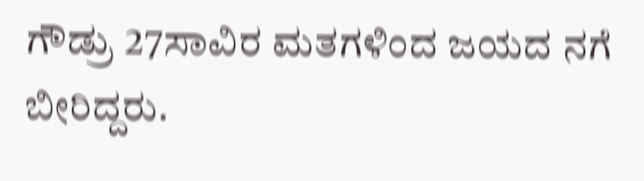ಗೌಡ್ರು 27ಸಾವಿರ ಮತಗಳಿಂದ ಜಯದ ನಗೆ ಬೀರಿದ್ದರು.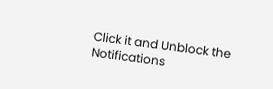Click it and Unblock the Notifications